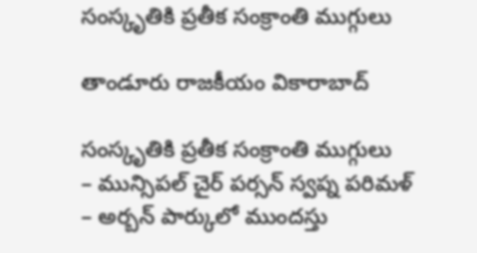సంస్కృతికి ప్రతీక సంక్రాంతి ముగ్గులు

తాండూరు రాజకీయం వికారాబాద్

సంస్కృతికి ప్రతీక సంక్రాంతి ముగ్గులు
– మున్సిపల్ చైర్ పర్సన్ స్వప్న పరిమళ్‌
– అర్బన్‌ పార్కులో ముందస్తు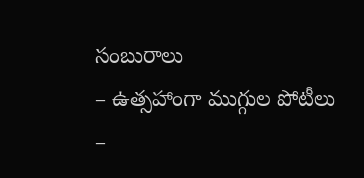సంబురాలు
– ఉత్సహాంగా ముగ్గుల పోటీలు
–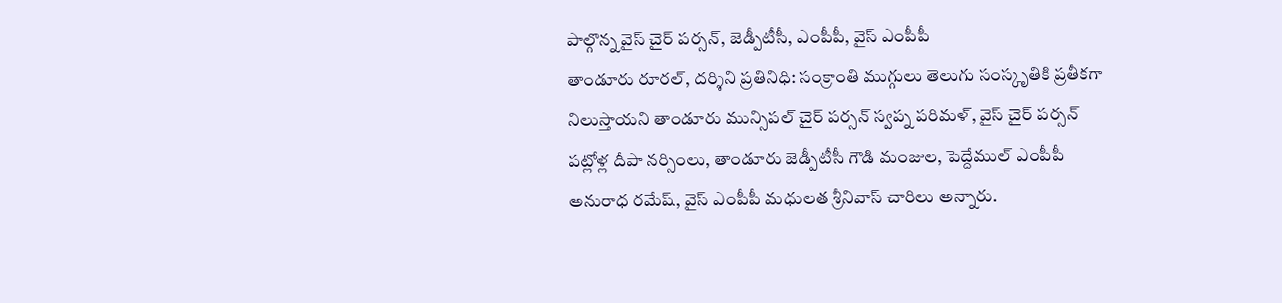పాల్గొన్న వైస్ చైర్ పర్సన్‌, జెడ్పీటీసీ, ఎంపీపీ, వైస్ ఎంపీపీ
తాండూరు రూరల్, దర్శిని ప్రతినిధి: సంక్రాంతి ముగ్గులు తెలుగు సంస్కృతికి ప్రతీకగా నిలుస్తాయని తాండూరు మున్సిపల్ చైర్ పర్సన్ స్వప్న పరిమళ్, వైస్ చైర్ పర్సన్ పట్లోళ్ల దీపా నర్సింలు, తాండూరు జెడ్పీటీసీ గౌడి మంజుల, పెద్దేముల్ ఎంపీపీ అనురాధ రమేష్, వైస్ ఎంపీపీ మధులత శ్రీనివాస్ చారిలు అన్నారు.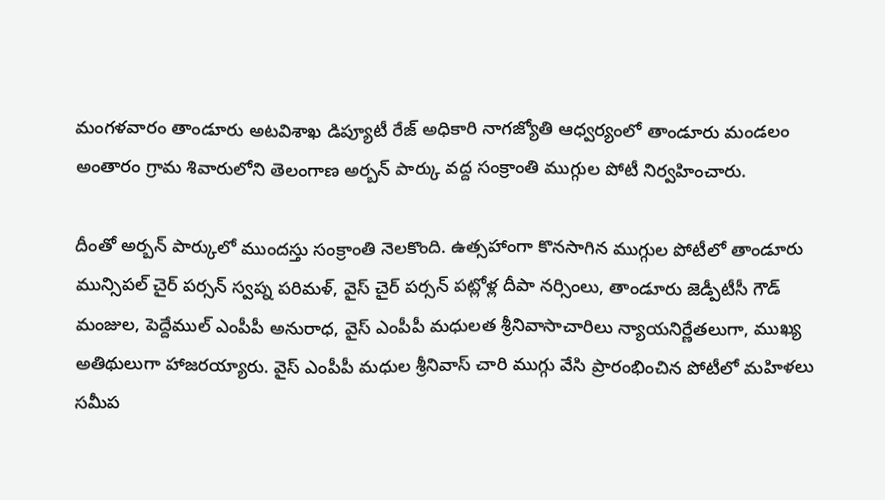మంగళవారం తాండూరు అటవిశాఖ డిప్యూటీ రేజ్ అధికారి నాగజ్యోతి ఆధ్వర్యంలో తాండూరు మండలం అంతారం గ్రామ శివారులోని తెలంగాణ అర్బన్ పార్కు వద్ద సంక్రాంతి ముగ్గుల పోటీ నిర్వహించారు.

దీంతో అర్బన్‌ పార్కులో ముందస్తు సంక్రాంతి నెలకొంది. ఉత్సహాంగా కొనసాగిన ముగ్గుల పోటీలో తాండూరు మున్సిపల్ చైర్ పర్సన్ స్వప్న పరిమళ్, వైస్ చైర్ పర్సన్ పట్లోళ్ల దీపా నర్సింలు, తాండూరు జెడ్పీటీసీ గౌడ్ మంజుల, పెద్దేముల్ ఎంపీపీ అనురాధ, వైస్ ఎంపీపీ మధులత శ్రీనివాసాచారిలు న్యాయనిర్ణేతలుగా, ముఖ్య అతిథులుగా హాజరయ్యారు. వైస్ ఎంపీపీ మధుల శ్రీనివాస్ చారి ముగ్గు వేసి ప్రారంభించిన పోటీలో మహిళలు సమీప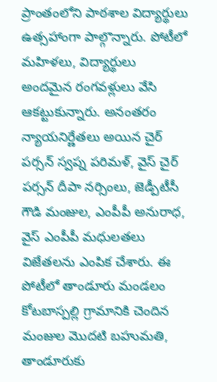ప్రాంతంలోని పాఠశాల విద్యార్థులు ఉత్సహాంగా పాల్గొన్నారు. పోటీలో మహిళలు, విద్యార్థులు అందమైన రంగవళ్లులు వేసి ఆకట్టుకున్నారు. అనంతరం న్యాయనిర్ణేతలు అయిన చైర్ పర్సన్ స్వప్న పరిమళ్, వైస్ చైర్ పర్సన్ దీపా నర్సింలు, జెడ్పీటీసీ గౌడి మంజుల, ఎంపీపీ అనురాధ, వైస్ ఎంపీపీ మధులతలు విజేతలను ఎంపిక చేశారు. ఈ పోటీలో తాండూరు మండలం కోటబాస్పల్లి గ్రామానికి చెందిన మంజుల మొదటి బహుమతి, తాండూరుకు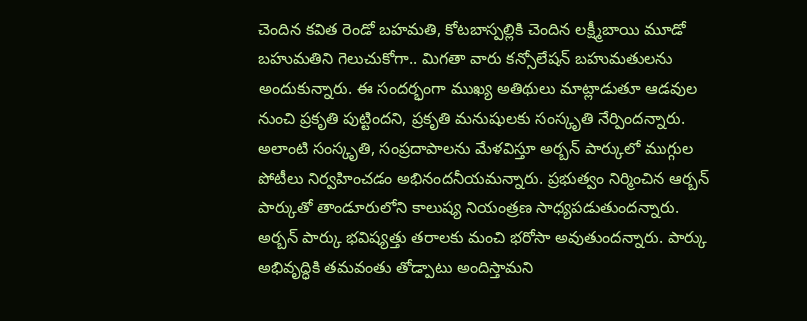చెందిన కవిత రెండో బహమతి, కోటబాస్పల్లికి చెందిన లక్ష్మీబాయి మూడో బహుమతిని గెలుచుకోగా.. మిగతా వారు కన్సోలేషన్ బహుమతులను అందుకున్నారు. ఈ సందర్భంగా ముఖ్య అతిథులు మాట్లాడుతూ ఆడవుల నుంచి ప్రకృతి పుట్టిందని, ప్రకృతి మనుషులకు సంస్కృతి నేర్పిందన్నారు. అలాంటి సంస్కృతి, సంప్రదాపాలను మేళవిస్తూ అర్బన్ పార్కులో ముగ్గుల పోటీలు నిర్వహించడం అభినందనీయమన్నారు. ప్రభుత్వం నిర్మించిన ఆర్బన్ పార్కుతో తాండూరులోని కాలుష్య నియంత్రణ సాధ్యపడుతుందన్నారు. అర్బన్ పార్కు భవిష్యత్తు తరాలకు మంచి భరోసా అవుతుందన్నారు. పార్కు అభివృద్ధికి తమవంతు తోడ్పాటు అందిస్తామని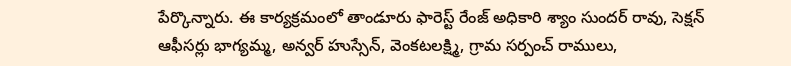పేర్కొన్నారు. ఈ కార్యక్రమంలో తాండూరు ఫారెస్ట్ రేంజ్ అధికారి శ్యాం సుందర్ రావు, సెక్షన్ ఆఫీసర్లు భాగ్యమ్మ, అన్వర్ హుస్సేన్, వెంకటలక్ష్మి, గ్రామ సర్పంచ్ రాములు,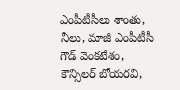ఎంపీటీసీలు శాంతు, నీలు, మాజీ ఎంపీటీసీ గౌడ్ వెంకటేశం, కౌన్సిలర్ బోయరవి,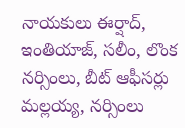నాయకులు ఈర్షాద్, ఇంతియాజ్, సలీం, లొంక నర్సింలు, బీట్ ఆఫీసర్లు మల్లయ్య, నర్సింలు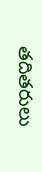తదితరులు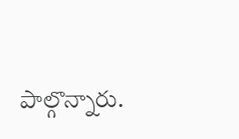పాల్గొన్నారు.